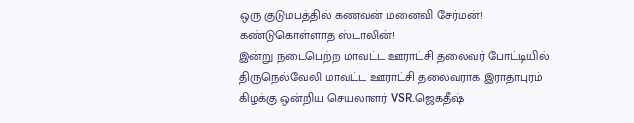ஒரு குடுமபத்தில் கணவன் மனைவி சேர்மன்! கண்டுகொள்ளாத ஸ்டாலின்!
இன்று நடைபெற்ற மாவட்ட ஊராட்சி தலைவர் போட்டியில் திருநெல்வேலி மாவட்ட ஊராட்சி தலைவராக இராதாபுரம் கிழக்கு ஒன்றிய செயலாளர் VSR.ஜெகதீஷ்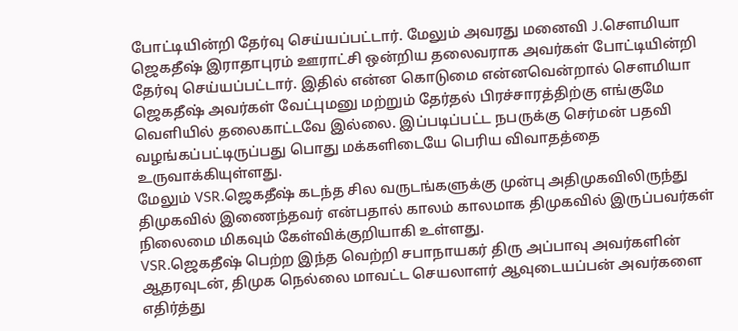போட்டியின்றி தேர்வு செய்யப்பட்டார். மேலும் அவரது மனைவி J.சௌமியா ஜெகதீஷ் இராதாபுரம் ஊராட்சி ஒன்றிய தலைவராக அவர்கள் போட்டியின்றி தேர்வு செய்யப்பட்டார். இதில் என்ன கொடுமை என்னவென்றால் சௌமியா ஜெகதீஷ் அவர்கள் வேட்புமனு மற்றும் தேர்தல் பிரச்சாரத்திற்கு எங்குமே வெளியில் தலைகாட்டவே இல்லை. இப்படிப்பட்ட நபருக்கு செர்மன் பதவி வழங்கப்பட்டிருப்பது பொது மக்களிடையே பெரிய விவாதத்தை உருவாக்கியுள்ளது.
மேலும் VSR.ஜெகதீஷ் கடந்த சில வருடங்களுக்கு முன்பு அதிமுகவிலிருந்து திமுகவில் இணைந்தவர் என்பதால் காலம் காலமாக திமுகவில் இருப்பவர்கள் நிலைமை மிகவும் கேள்விக்குறியாகி உள்ளது.
VSR.ஜெகதீஷ் பெற்ற இந்த வெற்றி சபாநாயகர் திரு அப்பாவு அவர்களின் ஆதரவுடன், திமுக நெல்லை மாவட்ட செயலாளர் ஆவுடையப்பன் அவர்களை எதிர்த்து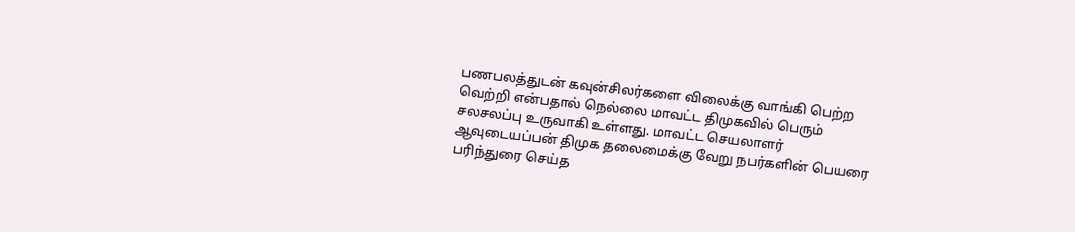பணபலத்துடன் கவுன்சிலர்களை விலைக்கு வாங்கி பெற்ற வெற்றி என்பதால் நெல்லை மாவட்ட திமுகவில் பெரும் சலசலப்பு உருவாகி உள்ளது. மாவட்ட செயலாளர் ஆவுடையப்பன் திமுக தலைமைக்கு வேறு நபர்களின் பெயரை பரிந்துரை செய்த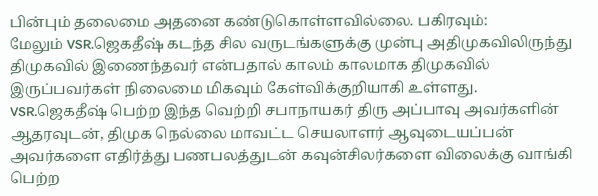பின்பும் தலைமை அதனை கண்டுகொள்ளவில்லை. பகிரவும்:
மேலும் VSR.ஜெகதீஷ் கடந்த சில வருடங்களுக்கு முன்பு அதிமுகவிலிருந்து திமுகவில் இணைந்தவர் என்பதால் காலம் காலமாக திமுகவில் இருப்பவர்கள் நிலைமை மிகவும் கேள்விக்குறியாகி உள்ளது.
VSR.ஜெகதீஷ் பெற்ற இந்த வெற்றி சபாநாயகர் திரு அப்பாவு அவர்களின் ஆதரவுடன், திமுக நெல்லை மாவட்ட செயலாளர் ஆவுடையப்பன் அவர்களை எதிர்த்து பணபலத்துடன் கவுன்சிலர்களை விலைக்கு வாங்கி பெற்ற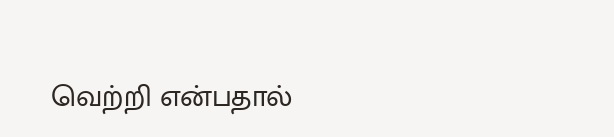வெற்றி என்பதால்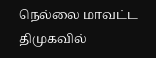நெல்லை மாவட்ட திமுகவில்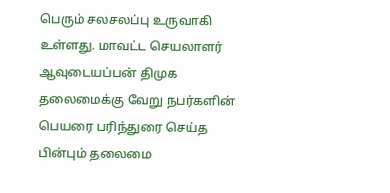பெரும் சலசலப்பு உருவாகி உள்ளது. மாவட்ட செயலாளர் ஆவுடையப்பன் திமுக தலைமைக்கு வேறு நபர்களின் பெயரை பரிந்துரை செய்த பின்பும் தலைமை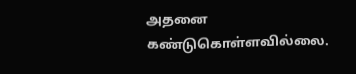அதனை கண்டுகொள்ளவில்லை.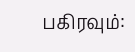பகிரவும்: